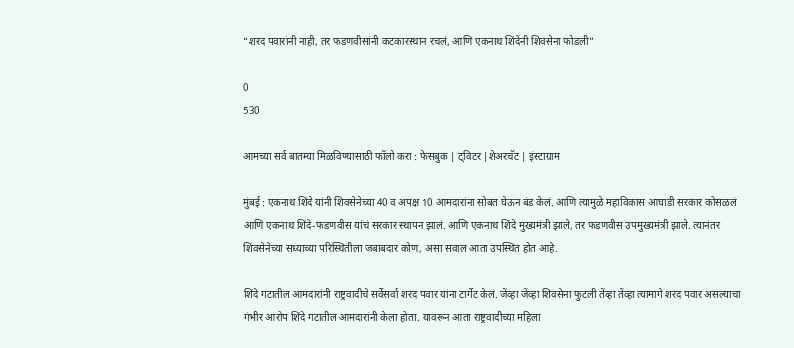“शरद पवारांनी नाही, तर फडणवीसांनी कटकारस्थान रचलं, आणि एकनाथ शिंदेंनी शिवसेना फोडली”

0
530

आमच्या सर्व बातम्या मिळविण्यासाठी फॉलो करा : फेसबुक | ट्विटर |शेअरचॅट | इंस्टाग्राम

मुंबई : एकनाथ शिंदे यांनी शिवसेनेच्या 40 व अपक्ष 10 आमदारांना सोबत घेऊन बंड केलं. आणि त्यामुळे महाविकास आघाडी सरकार कोसळलं आणि एकनाथ शिंदे-फडणवीस यांचं सरकार स्थापन झालं. आणि एकनाथ शिंदे मुख्यमंत्री झाले, तर फडणवीस उपमुख्यमंत्री झाले. त्यानंतर शिवसेनेच्या सध्याच्या परिस्थितीला जबाबदार कोण, असा सवाल आता उपस्थित होत आहे.

शिंदे गटातील आमदारांनी राष्ट्रवादीचे सर्वेसर्वा शरद पवार यांना टार्गेट केलं. जेंव्हा जेंव्हा शिवसेना फुटली तेंव्हा तेंव्हा त्यामागे शरद पवार असल्याचा गंभीर आरोप शिंदे गटातील आमदारांनी केला होता. यावरून आता राष्ट्रवादीच्या महिला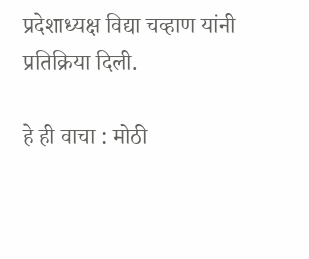प्रदेशाध्यक्ष विद्या चव्हाण यांनी प्रतिक्रिया दिली.

हे ही वाचा : मोठी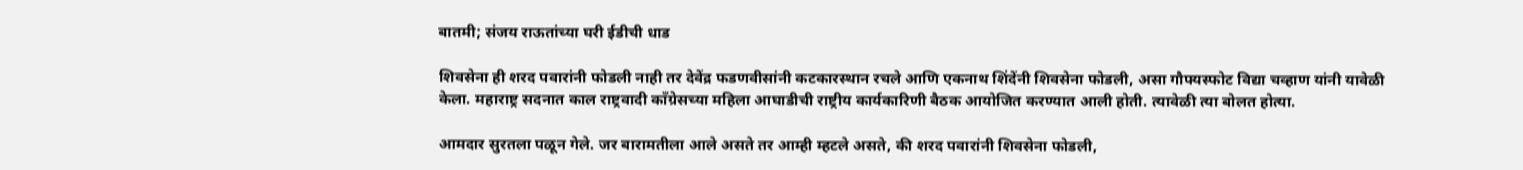बातमी; संजय राऊतांच्या घरी ईडीची धाड

शिवसेना ही शरद पवारांनी फोडली नाही तर देवेंद्र फडणवीसांनी कटकारस्थान रचले आणि एकनाथ शिंदेंनी शिवसेना फोडली, असा गौफ्यस्फोट विद्या चव्हाण यांनी यावेळी केला. महाराष्ट्र सदनात काल राष्ट्रवादी काँग्रेसच्या महिला आघाडीची राष्ट्रीय कार्यकारिणी बैठक आयोजित करण्यात आली होती. त्यावेळी त्या बोलत होत्या.

आमदार सुरतला पळून गेले. जर बारामतीला आले असते तर आम्ही म्हटले असते, की शरद पवारांनी शिवसेना फोडली,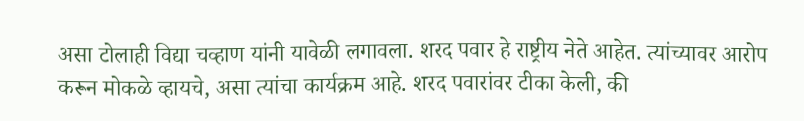असा टोलाही विद्या चव्हाण यांनी यावेळी लगावला. शरद पवार हे राष्ट्रीय नेते आहेत. त्यांच्यावर आरोप करून मोकळे व्हायचे, असा त्यांचा कार्यक्रम आहे. शरद पवारांवर टीका केली, की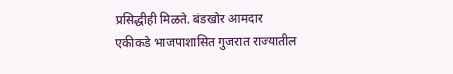प्रसिद्धीही मिळते. बंडखोर आमदार एकीकडे भाजपाशासित गुजरात राज्यातील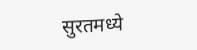सुरतमध्ये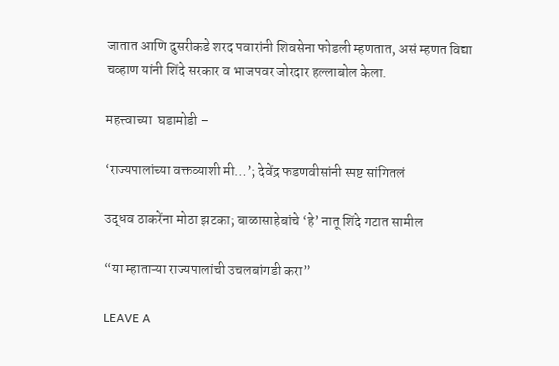जातात आणि दुसरीकडे शरद पवारांनी शिवसेना फोडली म्हणतात, असं म्हणत विद्या चव्हाण यांनी शिंदे सरकार व भाजपवर जोरदार हल्लाबोल केला.

महत्त्वाच्या  घडामोडी –

‘राज्यपालांच्या वक्तव्याशी मी…’; देवेंद्र फडणवीसांनी स्पष्ट सांगितलं

उद्धव ठाकरेंना मोठा झटका; बाळासाहेबांचे ‘हे’ नातू शिंदे गटात सामील

“या म्हाताऱ्या राज्यपालांची उचलबांगडी करा”

LEAVE A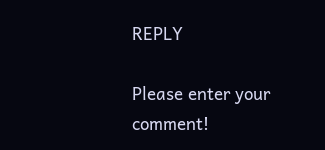REPLY

Please enter your comment!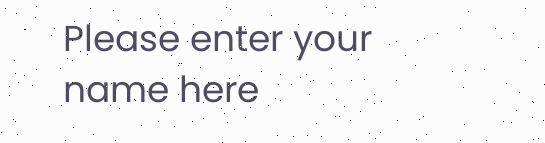Please enter your name here